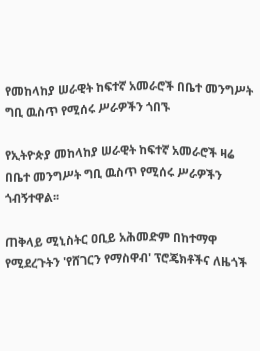የመከላከያ ሠራዊት ከፍተኛ አመራሮች በቤተ መንግሥት ግቢ ዉስጥ የሚሰሩ ሥራዎችን ጎበኙ

የኢትዮጵያ መከላከያ ሠራዊት ከፍተኛ አመራሮች ዛሬ በቤተ መንግሥት ግቢ ዉስጥ የሚሰሩ ሥራዎችን ጎብኝተዋል፡፡

ጠቅላይ ሚኒስትር ዐቢይ አሕመድም በከተማዋ የሚደረጉትን 'የሸገርን የማስዋብ' ፕሮጄክቶችና ለዜጎች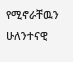የሚኖራቸዉን ሁለንተናዊ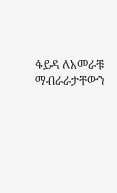ፋይዳ ለአመራቹ ማብራራታቸውን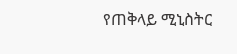የጠቅላይ ሚኒስትር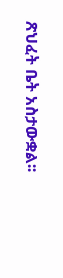ጽህፈት ቤት አስታውቋል፡፡